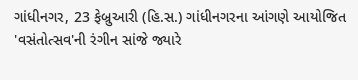ગાંધીનગર, 23 ફેબ્રુઆરી (હિ.સ.) ગાંધીનગરના આંગણે આયોજિત 'વસંતોત્સવ'ની રંગીન સાંજે જ્યારે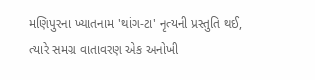મણિપુરના ખ્યાતનામ 'થાંગ-ટા' નૃત્યની પ્રસ્તુતિ થઈ, ત્યારે સમગ્ર વાતાવરણ એક અનોખી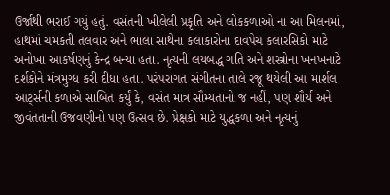ઉર્જાથી ભરાઈ ગયું હતું. વસંતની ખીલેલી પ્રકૃતિ અને લોકકળાઓ ના આ મિલનમાં, હાથમાં ચમકતી તલવાર અને ભાલા સાથેના કલાકારોના દાવપેચ કલારસિકો માટે અનોખા આકર્ષણનું કેન્દ્ર બન્યા હતા. નૃત્યની લયબદ્ધ ગતિ અને શસ્ત્રોના ખનખનાટે દર્શકોને મંત્રમુગ્ધ કરી દીધા હતા. પરંપરાગત સંગીતના તાલે રજૂ થયેલી આ માર્શલ આર્ટ્સની કળાએ સાબિત કર્યું કે, વસંત માત્ર સૌમ્યતાનો જ નહીં, પણ શૌર્ય અને જીવંતતાની ઉજવણીનો પણ ઉત્સવ છે. પ્રેક્ષકો માટે યુદ્ધકળા અને નૃત્યનું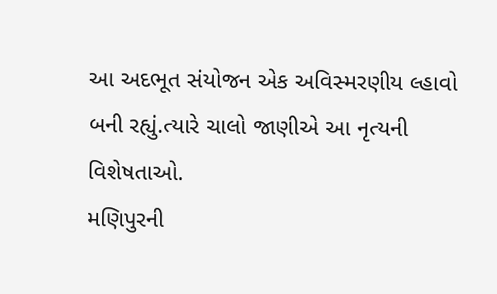આ અદભૂત સંયોજન એક અવિસ્મરણીય લ્હાવો બની રહ્યું.ત્યારે ચાલો જાણીએ આ નૃત્યની વિશેષતાઓ.
મણિપુરની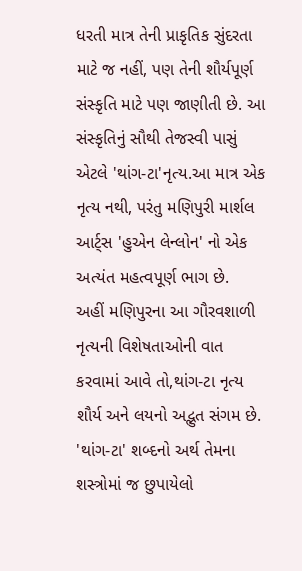ધરતી માત્ર તેની પ્રાકૃતિક સુંદરતા માટે જ નહીં, પણ તેની શૌર્યપૂર્ણ સંસ્કૃતિ માટે પણ જાણીતી છે. આ સંસ્કૃતિનું સૌથી તેજસ્વી પાસું એટલે 'થાંગ-ટા'નૃત્ય.આ માત્ર એક નૃત્ય નથી, પરંતુ મણિપુરી માર્શલ આર્ટ્સ 'હુએન લેન્લોન' નો એક અત્યંત મહત્વપૂર્ણ ભાગ છે.
અહીં મણિપુરના આ ગૌરવશાળી નૃત્યની વિશેષતાઓની વાત કરવામાં આવે તો,થાંગ-ટા નૃત્ય શૌર્ય અને લયનો અદ્ભુત સંગમ છે.
'થાંગ-ટા' શબ્દનો અર્થ તેમના શસ્ત્રોમાં જ છુપાયેલો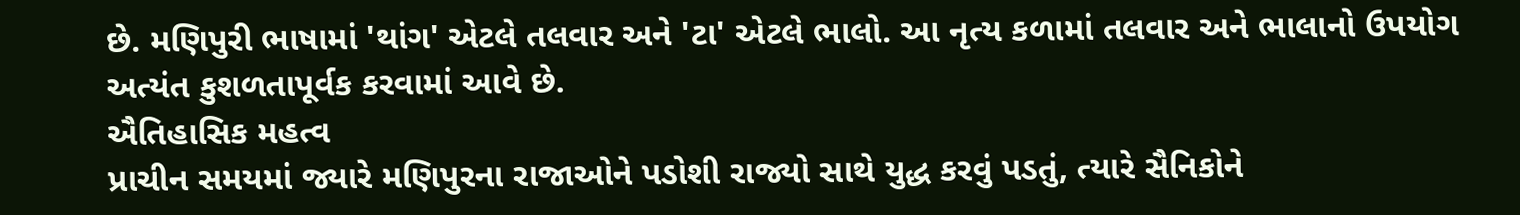છે. મણિપુરી ભાષામાં 'થાંગ' એટલે તલવાર અને 'ટા' એટલે ભાલો. આ નૃત્ય કળામાં તલવાર અને ભાલાનો ઉપયોગ અત્યંત કુશળતાપૂર્વક કરવામાં આવે છે.
ઐતિહાસિક મહત્વ
પ્રાચીન સમયમાં જ્યારે મણિપુરના રાજાઓને પડોશી રાજ્યો સાથે યુદ્ધ કરવું પડતું, ત્યારે સૈનિકોને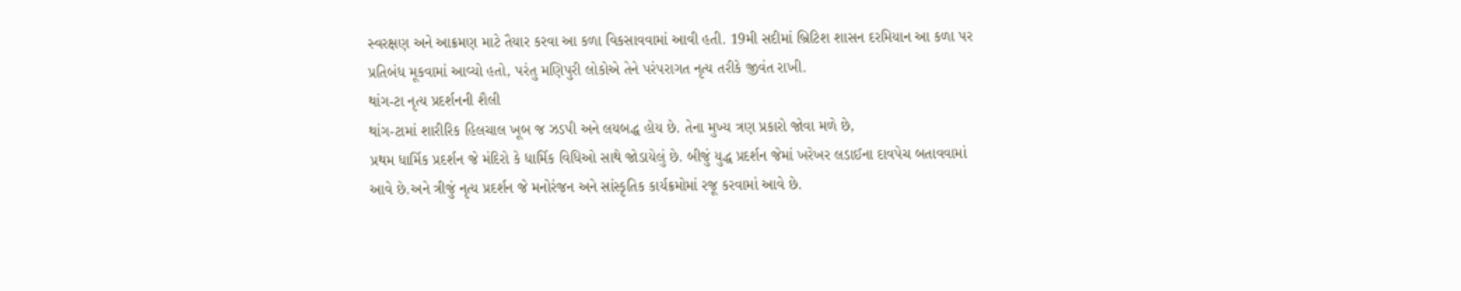સ્વરક્ષણ અને આક્રમણ માટે તૈયાર કરવા આ કળા વિકસાવવામાં આવી હતી. 19મી સદીમાં બ્રિટિશ શાસન દરમિયાન આ કળા પર પ્રતિબંધ મૂકવામાં આવ્યો હતો, પરંતુ મણિપુરી લોકોએ તેને પરંપરાગત નૃત્ય તરીકે જીવંત રાખી.
થાંગ-ટા નૃત્ય પ્રદર્શનની શૈલી
થાંગ-ટામાં શારીરિક હિલચાલ ખૂબ જ ઝડપી અને લયબદ્ધ હોય છે. તેના મુખ્ય ત્રણ પ્રકારો જોવા મળે છે,
પ્રથમ ધાર્મિક પ્રદર્શન જે મંદિરો કે ધાર્મિક વિધિઓ સાથે જોડાયેલું છે. બીજું યુદ્ધ પ્રદર્શન જેમાં ખરેખર લડાઈના દાવપેચ બતાવવામાં આવે છે.અને ત્રીજું નૃત્ય પ્રદર્શન જે મનોરંજન અને સાંસ્કૃતિક કાર્યક્રમોમાં રજૂ કરવામાં આવે છે.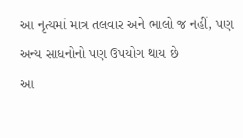આ નૃત્યમાં માત્ર તલવાર અને ભાલો જ નહીં, પણ અન્ય સાધનોનો પણ ઉપયોગ થાય છે
આ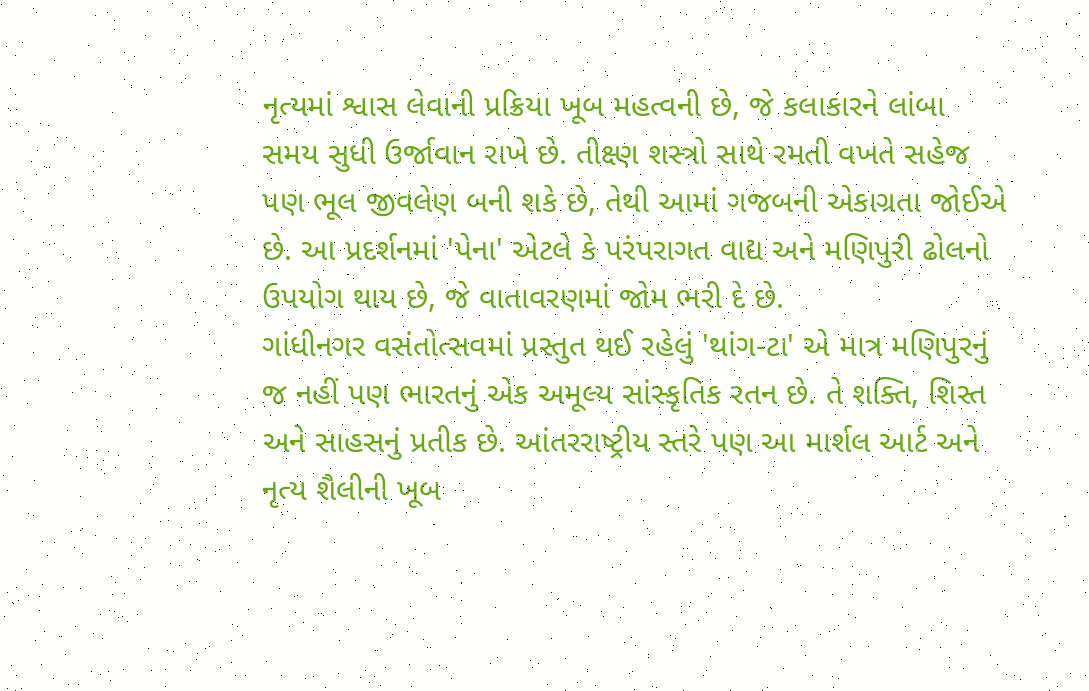નૃત્યમાં શ્વાસ લેવાની પ્રક્રિયા ખૂબ મહત્વની છે, જે કલાકારને લાંબા સમય સુધી ઉર્જાવાન રાખે છે. તીક્ષ્ણ શસ્ત્રો સાથે રમતી વખતે સહેજ પણ ભૂલ જીવલેણ બની શકે છે, તેથી આમાં ગજબની એકાગ્રતા જોઈએ છે. આ પ્રદર્શનમાં 'પેના' એટલે કે પરંપરાગત વાદ્ય અને મણિપુરી ઢોલનો ઉપયોગ થાય છે, જે વાતાવરણમાં જોમ ભરી દે છે.
ગાંધીનગર વસંતોત્સવમાં પ્રસ્તુત થઈ રહેલું 'થાંગ-ટા' એ માત્ર મણિપુરનું જ નહીં પણ ભારતનું એક અમૂલ્ય સાંસ્કૃતિક રતન છે. તે શક્તિ, શિસ્ત અને સાહસનું પ્રતીક છે. આંતરરાષ્ટ્રીય સ્તરે પણ આ માર્શલ આર્ટ અને નૃત્ય શૈલીની ખૂબ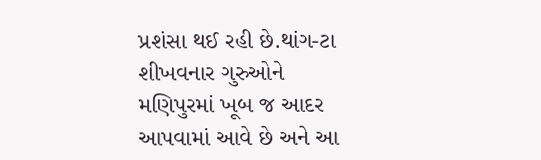પ્રશંસા થઈ રહી છે.થાંગ-ટા શીખવનાર ગુરુઓને મણિપુરમાં ખૂબ જ આદર આપવામાં આવે છે અને આ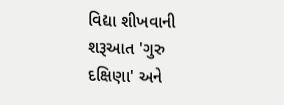વિદ્યા શીખવાની શરૂઆત 'ગુરુ દક્ષિણા' અને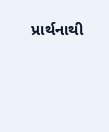પ્રાર્થનાથી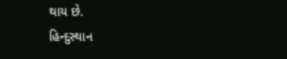થાય છે.
હિન્દુસ્થાન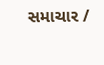સમાચાર /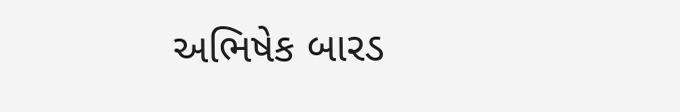અભિષેક બારડ